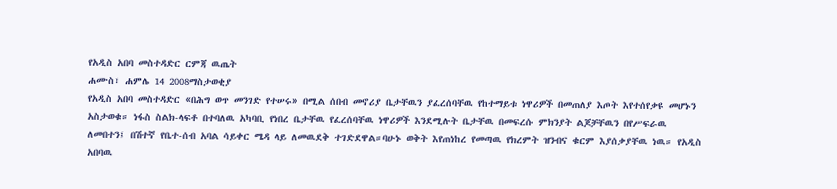የአዲስ አበባ መስተዳድር ርምጃ ዉጤት
ሐሙስ፣ ሐምሌ 14 2008ማስታወቂያ
የአዲስ አበባ መስተዳድር «በሕግ ወጥ መንገድ የተሠሩ» በሚል ሰበብ መኖሪያ ቤታቸዉን ያፈረሰባቸዉ የከተማይቱ ነዋሪዎች በመጠለያ እጦት እየተሰየቃዩ መሆኑን አስታወቁ። ነፋስ ስልክ-ላፍቶ በተባለዉ አካባቢ የነበረ ቤታቸዉ የፈረሰባቸዉ ነዋሪዎች እንደሚሉት ቤታቸዉ በመፍረሱ ምክንያት ልጆቻቸዉን በየሥፍራዉ ለመበተን፤ በሽተኛ የቤተ-ሰብ አባል ሳይቀር ሜዳ ላይ ለመዉደቅ ተገድደዋል።ባሁኑ ወቅት እየጠነከረ የመጣዉ የክረምት ዝንብና ቁርም እያሰቃያቸዉ ነዉ። የአዲስ አበባዉ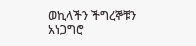ወኪላችን ችግረኞቹን አነጋግሮ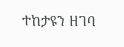ተከታዩን ዘገባ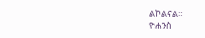ልኮልናል።
ዮሐንስ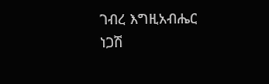ገብረ እግዚአብሔር
ነጋሽ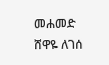መሐመድ
ሸዋዬ ለገሰ